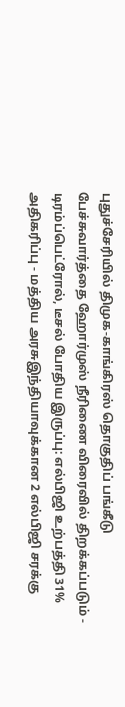புதுச்சேரியில் திமுக-காங்கிரஸ் தொகுதிப் பங்கீடு பேச்சுவார்த்தை ஹோர்முஸ் நீரிணை விரைவில் திறக்கப்படும் - டிரம்ப்பெட்ரோல், டீசல் போதிய இருப்பு: எல்பிஜி உற்பத்தி 31% அதிகரிப்பு - மத்திய அரசுஇந்தியாவுக்கான 2 எல்பிஜி சரக்கு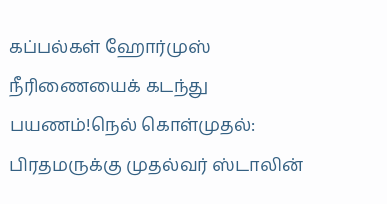கப்பல்கள் ஹோர்முஸ் நீரிணையைக் கடந்து பயணம்!நெல் கொள்முதல்: பிரதமருக்கு முதல்வர் ஸ்டாலின்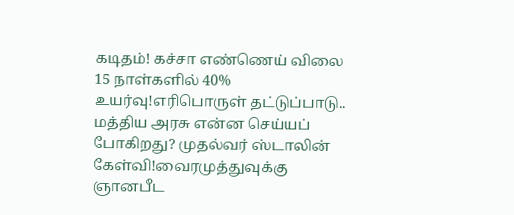கடிதம்! கச்சா எண்ணெய் விலை 15 நாள்களில் 40% உயர்வு!எரிபொருள் தட்டுப்பாடு.. மத்திய அரசு என்ன செய்யப் போகிறது? முதல்வர் ஸ்டாலின் கேள்வி!வைரமுத்துவுக்கு ஞானபீட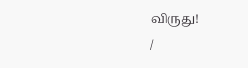விருது!
/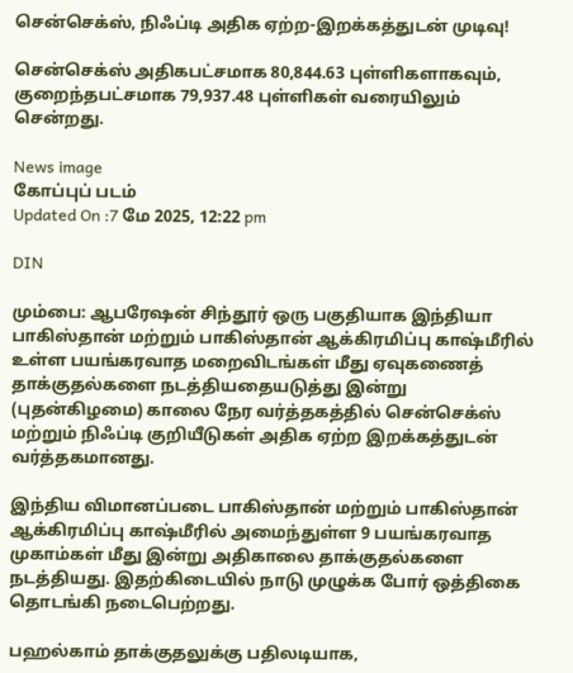சென்செக்ஸ், நிஃப்டி அதிக ஏற்ற-இறக்கத்துடன் முடிவு!

சென்செக்ஸ் அதிகபட்சமாக 80,844.63 புள்ளிகளாகவும், குறைந்தபட்சமாக 79,937.48 புள்ளிகள் வரையிலும் சென்றது.

News image
கோப்புப் படம்
Updated On :7 மே 2025, 12:22 pm

DIN

மும்பை: ஆபரேஷன் சிந்தூர் ஒரு பகுதியாக இந்தியா பாகிஸ்தான் மற்றும் பாகிஸ்தான் ஆக்கிரமிப்பு காஷ்மீரில் உள்ள பயங்கரவாத மறைவிடங்கள் மீது ஏவுகணைத் தாக்குதல்களை நடத்தியதையடுத்து இன்று (புதன்கிழமை) காலை நேர வர்த்தகத்தில் சென்செக்ஸ் மற்றும் நிஃப்டி குறியீடுகள் அதிக ஏற்ற இறக்கத்துடன் வர்த்தகமானது.

இந்திய விமானப்படை பாகிஸ்தான் மற்றும் பாகிஸ்தான் ஆக்கிரமிப்பு காஷ்மீரில் அமைந்துள்ள 9 பயங்கரவாத முகாம்கள் மீது இன்று அதிகாலை தாக்குதல்களை நடத்தியது. இதற்கிடையில் நாடு முழுக்க போர் ஒத்திகை தொடங்கி நடைபெற்றது.

பஹல்காம் தாக்குதலுக்கு பதிலடியாக,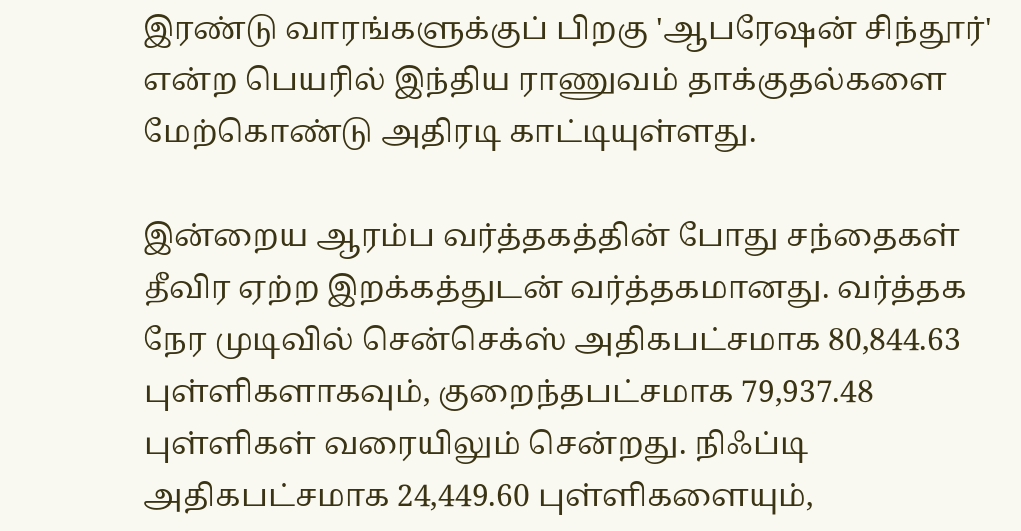இரண்டு வாரங்களுக்குப் பிறகு 'ஆபரேஷன் சிந்தூர்' என்ற பெயரில் இந்திய ராணுவம் தாக்குதல்களை மேற்கொண்டு அதிரடி காட்டியுள்ளது.

இன்றைய ஆரம்ப வர்த்தகத்தின் போது சந்தைகள் தீவிர ஏற்ற இறக்கத்துடன் வர்த்தகமானது. வர்த்தக நேர முடிவில் சென்செக்ஸ் அதிகபட்சமாக 80,844.63 புள்ளிகளாகவும், குறைந்தபட்சமாக 79,937.48 புள்ளிகள் வரையிலும் சென்றது. நிஃப்டி அதிகபட்சமாக 24,449.60 புள்ளிகளையும்,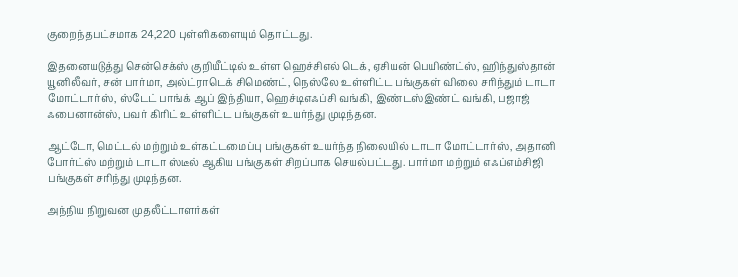குறைந்தபட்சமாக 24,220 புள்ளிகளையும் தொட்டது.

இதனையடுத்து சென்செக்ஸ் குறியீட்டில் உள்ள ஹெச்சிஎல் டெக், ஏசியன் பெயிண்ட்ஸ், ஹிந்துஸ்தான் யூனிலீவர், சன் பார்மா, அல்ட்ராடெக் சிமெண்ட், நெஸ்லே உள்ளிட்ட பங்குகள் விலை சரிந்தும் டாடா மோட்டார்ஸ், ஸ்டேட் பாங்க் ஆப் இந்தியா, ஹெச்டிஎஃப்சி வங்கி, இண்டஸ்இண்ட் வங்கி, பஜாஜ் ஃபைனான்ஸ், பவர் கிரிட் உள்ளிட்ட பங்குகள் உயர்ந்து முடிந்தன.

ஆட்டோ, மெட்டல் மற்றும் உள்கட்டமைப்பு பங்குகள் உயர்ந்த நிலையில் டாடா மோட்டார்ஸ், அதானி போர்ட்ஸ் மற்றும் டாடா ஸ்டீல் ஆகிய பங்குகள் சிறப்பாக செயல்பட்டது. பார்மா மற்றும் எஃப்எம்சிஜி பங்குகள் சரிந்து முடிந்தன.

அந்நிய நிறுவன முதலீட்டாளர்கள்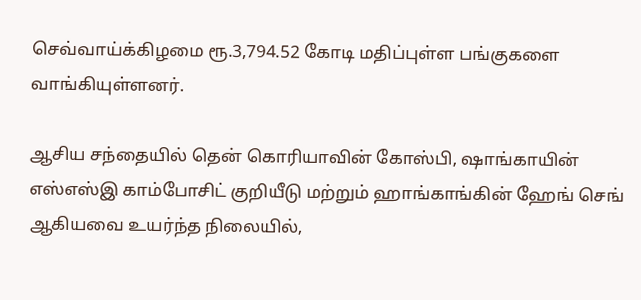செவ்வாய்க்கிழமை ரூ.3,794.52 கோடி மதிப்புள்ள பங்குகளை வாங்கியுள்ளனர்.

ஆசிய சந்தையில் தென் கொரியாவின் கோஸ்பி, ஷாங்காயின் எஸ்எஸ்இ காம்போசிட் குறியீடு மற்றும் ஹாங்காங்கின் ஹேங் செங் ஆகியவை உயர்ந்த நிலையில்,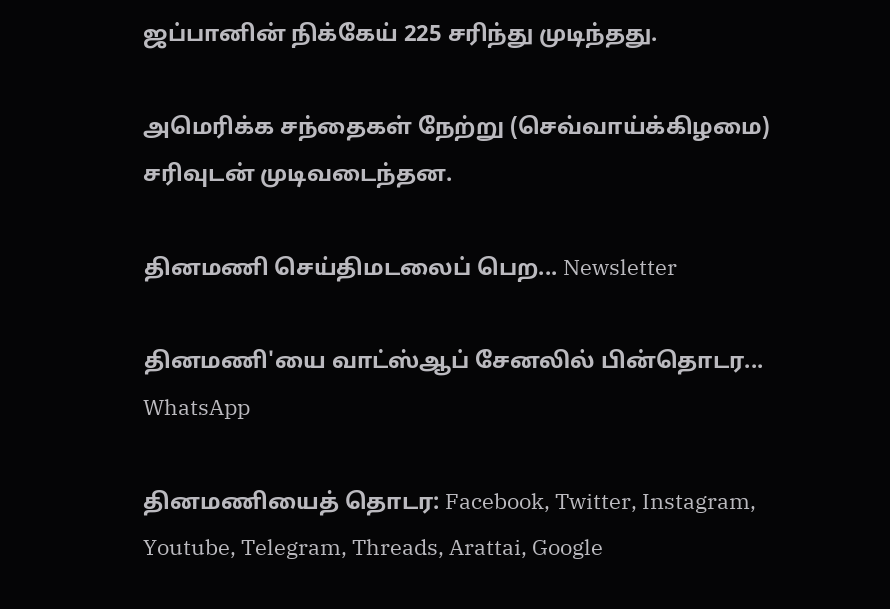ஜப்பானின் நிக்கேய் 225 சரிந்து முடிந்தது.

அமெரிக்க சந்தைகள் நேற்று (செவ்வாய்க்கிழமை) சரிவுடன் முடிவடைந்தன.

தினமணி செய்திமடலைப் பெற... Newsletter

தினமணி'யை வாட்ஸ்ஆப் சேனலில் பின்தொடர... WhatsApp

தினமணியைத் தொடர: Facebook, Twitter, Instagram, Youtube, Telegram, Threads, Arattai, Google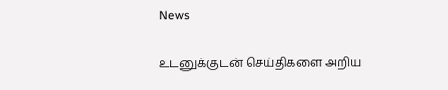News

உடனுக்குடன் செய்திகளை அறிய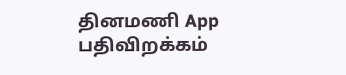தினமணி App பதிவிறக்கம்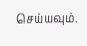செய்யவும்.